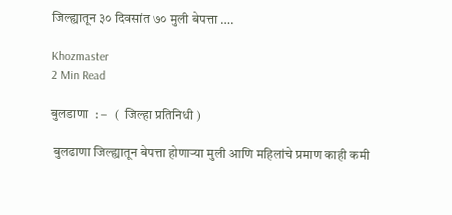जिल्ह्यातून ३० दिवसांत ७० मुली बेपत्ता ….

Khozmaster
2 Min Read

बुलडाणा  : –   (  जिल्हा प्रतिनिधी )

 बुलढाणा जिल्ह्यातून बेपत्ता होणाऱ्या मुली आणि महिलांचे प्रमाण काही कमी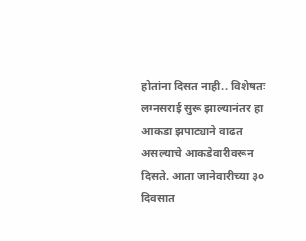होतांना दिसत नाही.. विशेषतः लग्नसराई सुरू झाल्यानंतर हा आकडा झपाट्याने वाढत असल्याचे आकडेवारीवरून दिसते. आता जानेवारीच्या ३० दिवसात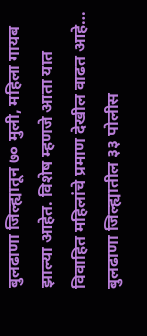बुलढाणा जिल्ह्यातून ७० मुली, महिला गायब झाल्या आहेत. विशेष म्हणजे आता यात विवाहित महिलांचे प्रमाण देखील वाढत आहे…
बुलढाणा जिल्ह्यातील ३३ पोलीस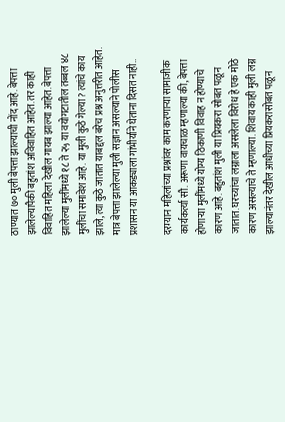ठाण्यात ७० मुली बेपत्ता झाल्याची नोंद आहे. बेपत्ता झालेल्यापैकी बहुतांश अविवाहित आहेत. तर काही विवाहित महिला देखील गायब झाल्या आहेत. बेपत्ता झालेल्या मुलींमध्ये १८ ते २५ या वयोगटातील तब्बल ४८ मुलींचा समावेश आहे. या मुली कुठे गेल्या? त्यांचे काय झाले, त्या कुठे जातात याबद्दल बरेच प्रश्न अनुत्तरीत आहेत. मात्र बेपत्ता झालेल्या मुली सज्ञान असल्याने पोलीस प्रशासन या आकड्याला गांभीर्याने घेताना दिसत नाही..

दरम्यान महिलांच्या प्रश्नांवर काम करणाऱ्या सामाजीक कार्यकर्त्या सौ. अरूणा वायचाळ म्हणाल्या की, बेपत्ता होणाऱ्या मुलींमध्ये योग्य ठिकाणी विवाह न होण्याचे कारण आहे. बहुतांश मुली या प्रियकरा सोबत पळून जातात. घरच्यांचा लग्नाला असलेला विरोध हे एक मोठे कारण असल्याचे ते म्हणाल्या. शिवाय काही मुली लग्न झाल्यानंतर देखील आधीच्या प्रियकरासोबत पळून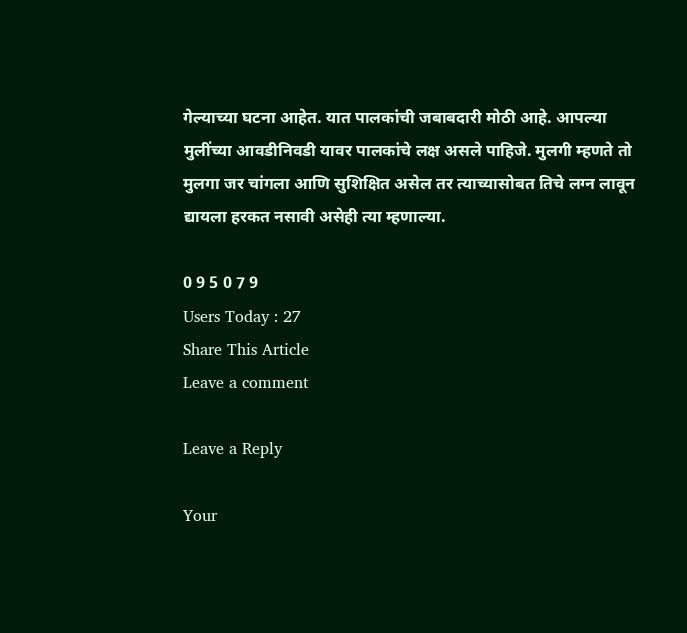गेल्याच्या घटना आहेत. यात पालकांची जबाबदारी मोठी आहे. आपल्या मुलींच्या आवडीनिवडी यावर पालकांचे लक्ष असले पाहिजे. मुलगी म्हणते तो मुलगा जर चांगला आणि सुशिक्षित असेल तर त्याच्यासोबत तिचे लग्न लावून द्यायला हरकत नसावी असेही त्या म्हणाल्या.

0 9 5 0 7 9
Users Today : 27
Share This Article
Leave a comment

Leave a Reply

Your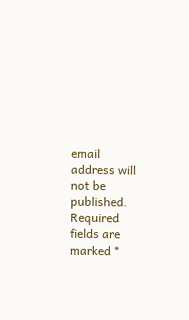email address will not be published. Required fields are marked *